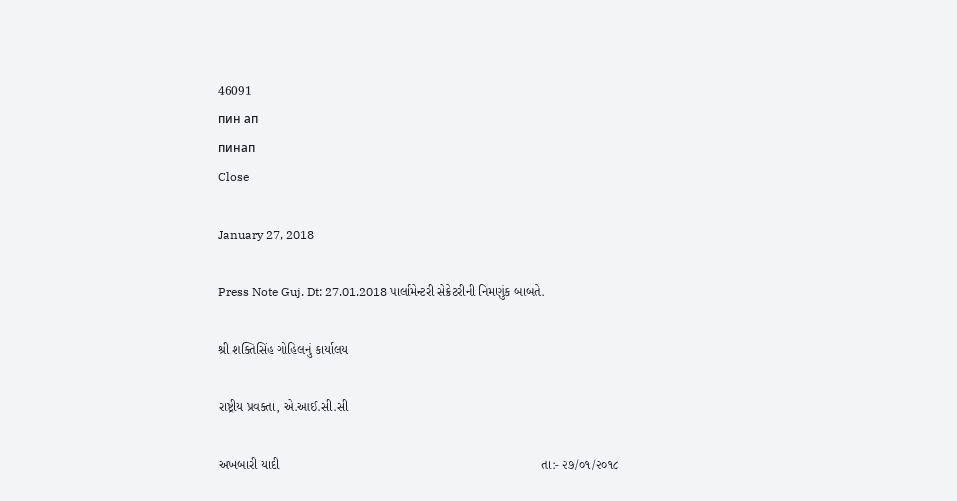46091
пин ап
пинап
Close

January 27, 2018

Press Note Guj. Dt: 27.01.2018 પાર્લામેન્ટરી સેક્રેટરીની નિમણુંક બાબતે.

શ્રી શક્તિસિંહ ગોહિલનું કાર્યાલય

રાષ્ટ્રીય પ્રવક્તા, એ.આઈ.સી.સી

અખબારી યાદી                                                                         તા:- ૨૭/૦૧/૨૦૧૮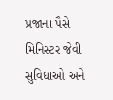પ્રજાના પૈસે મિનિસ્ટર જેવી સુવિધાઓ અને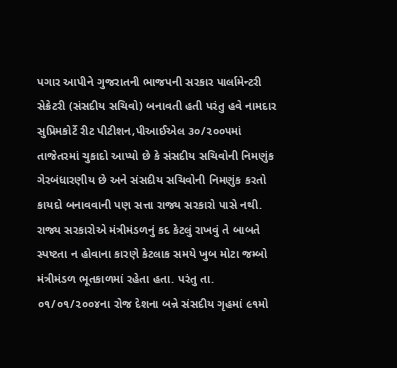પગાર આપીને ગુજરાતની ભાજપની સરકાર પાર્લામેન્ટરી સેક્રેટરી (સંસદીય સચિવો) બનાવતી હતી પરંતુ હવે નામદાર સુપ્રિમકોર્ટે રીટ પીટીશન,પીઆઈએલ ૩૦/૨૦૦૫માં તાજેતરમાં ચુકાદો આપ્યો છે કે સંસદીય સચિવોની નિમણુંક ગેરબંધારણીય છે અને સંસદીય સચિવોની નિમણુંક કરતો કાયદો બનાવવાની પણ સત્તા રાજ્ય સરકારો પાસે નથી. રાજ્ય સરકારોએ મંત્રીમંડળનું કદ કેટલું રાખવું તે બાબતે સ્પષ્ટતા ન હોવાના કારણે કેટલાક સમયે ખુબ મોટા જમ્બો મંત્રીમંડળ ભૂતકાળમાં રહેતા હતા. પરંતુ તા. ૦૧/૦૧/૨૦૦૪ના રોજ દેશના બન્ને સંસદીય ગૃહમાં ૯૧મો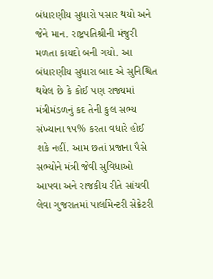બંધારણીય સુધારો પસાર થયો અને જેને માન. રાષ્ટ્રપતિશ્રીની મંજુરી મળતા કાયદો બની ગયો. આ બંધારણીય સુધારા બાદ એ સુનિશ્ચિત થયેલ છે કે કોઈ પણ રાજ્યમાં મંત્રીમંડળનું કદ તેની કુલ સભ્ય સંખ્યાના ૧૫% કરતા વધારે હોઈ શકે નહીં. આમ છતાં પ્રજાના પૈસે સભ્યોને મંત્રી જેવી સુવિધાઓ આપવા અને રાજકીય રીતે સાંચવી લેવા ગુજરાતમાં પાર્લામેન્ટરી સેક્રેટરી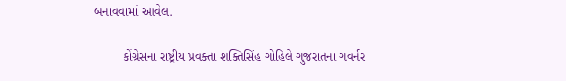બનાવવામાં આવેલ.

        કોંગ્રેસના રાષ્ટ્રીય પ્રવક્તા શક્તિસિંહ ગોહિલે ગુજરાતના ગવર્નર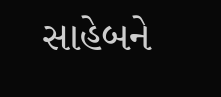સાહેબને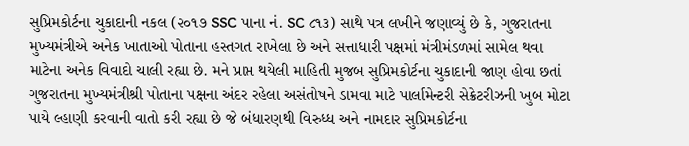સુપ્રિમકોર્ટના ચુકાદાની નકલ (૨૦૧૭ SSC પાના નં. SC ૮૧૩) સાથે પત્ર લખીને જણાવ્યું છે કે, ગુજરાતના મુખ્યમંત્રીએ અનેક ખાતાઓ પોતાના હસ્તગત રાખેલા છે અને સત્તાધારી પક્ષમાં મંત્રીમંડળમાં સામેલ થવા માટેના અનેક વિવાદો ચાલી રહ્યા છે. મને પ્રાપ્ત થયેલી માહિતી મુજબ સુપ્રિમકોર્ટના ચુકાદાની જાણ હોવા છતાં ગુજરાતના મુખ્યમંત્રીશ્રી પોતાના પક્ષના અંદર રહેલા અસંતોષને ડામવા માટે પાર્લામેન્ટરી સેક્રેટરીઝની ખુબ મોટા પાયે લ્હાણી કરવાની વાતો કરી રહ્યા છે જે બંધારણથી વિરુધ્ધ અને નામદાર સુપ્રિમકોર્ટના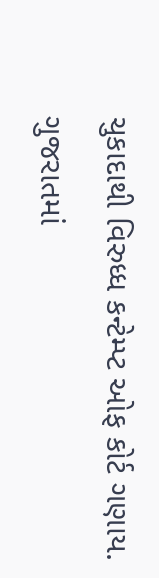ચુકાદાથી વિરુધ્ધ કન્ટેમ્પ્ટ ઓફ કોર્ટ ગણાય. ગુજરાતમાં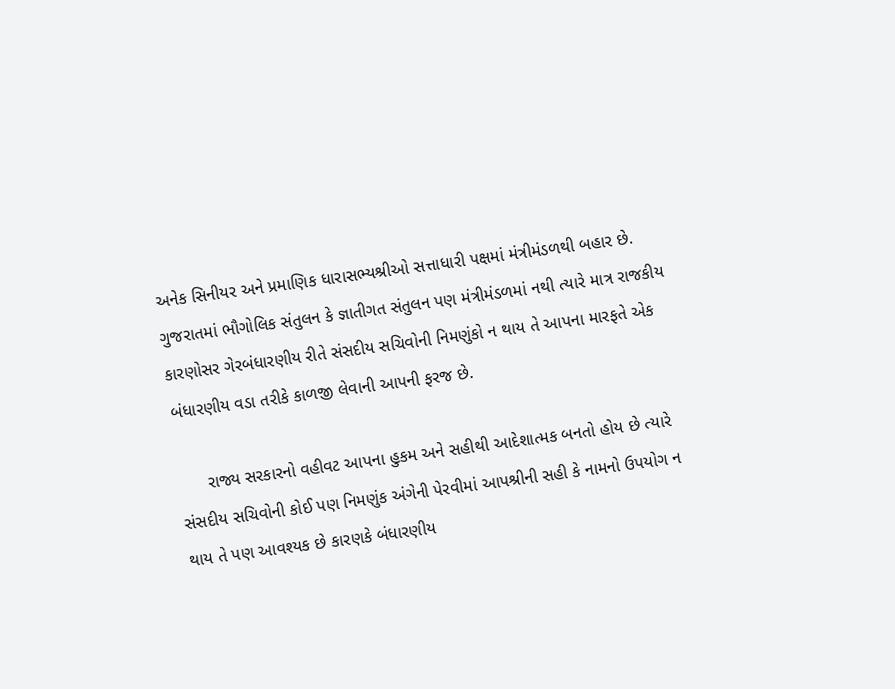અનેક સિનીયર અને પ્રમાણિક ધારાસભ્યશ્રીઓ સત્તાધારી પક્ષમાં મંત્રીમંડળથી બહાર છે. ગુજરાતમાં ભૌગોલિક સંતુલન કે જ્ઞાતીગત સંતુલન પણ મંત્રીમંડળમાં નથી ત્યારે માત્ર રાજકીય કારણોસર ગેરબંધારણીય રીતે સંસદીય સચિવોની નિમણુંકો ન થાય તે આપના મારફતે એક બંધારણીય વડા તરીકે કાળજી લેવાની આપની ફરજ છે.

      રાજ્ય સરકારનો વહીવટ આપના હુકમ અને સહીથી આદેશાત્મક બનતો હોય છે ત્યારે સંસદીય સચિવોની કોઈ પણ નિમણુંક અંગેની પેરવીમાં આપશ્રીની સહી કે નામનો ઉપયોગ ન થાય તે પણ આવશ્યક છે કારણકે બંધારણીય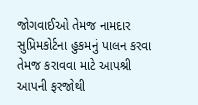જોગવાઈઓ તેમજ નામદાર  સુપ્રિમકોર્ટના હુકમનું પાલન કરવા તેમજ કરાવવા માટે આપશ્રી આપની ફરજોથી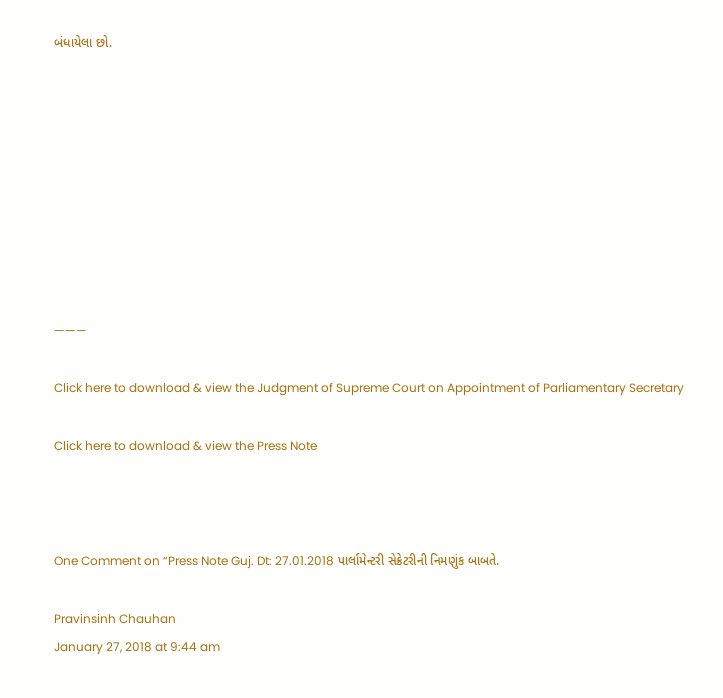બંધાયેલા છો.









———

Click here to download & view the Judgment of Supreme Court on Appointment of Parliamentary Secretary

Click here to download & view the Press Note



One Comment on “Press Note Guj. Dt: 27.01.2018 પાર્લામેન્ટરી સેક્રેટરીની નિમણુંક બાબતે.

Pravinsinh Chauhan
January 27, 2018 at 9:44 am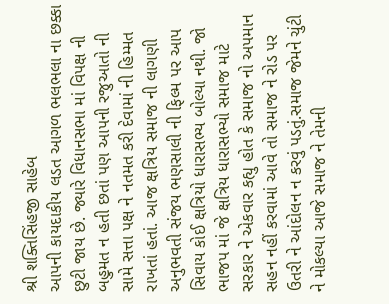શ્રી શક્તિસિંહજી સાહેબ
આપની કાયદાકીય લડત આગળ ભલભલા ના છક્કા છુટી જાય છે. જ્યારે વિધાનસભા માં વિપક્ષ ની બહુમત ન હતી છતાં પણ આપની રજુઆતો ની સામે સત્તા પક્ષ ને નતમત કરી દેવામાં ની હિમ્મત રાખતાં હતાં. આજ ક્ષત્રિય સમાજ ની લાગણી અનુભવતી સંજય ભણસાલી ની ફિલ્મ પર આપ સિવાય કોઈ ક્ષત્રિયો ધારાસભ્ય બોલ્યા નથી. જો ભાજપ માં જે ક્ષત્રિય ધારાસભ્યો સમાજ માટે સરકાર ને એકવાર કહ્યુ હોત કે સમાજ નો અપમાન સહન નહીં કરવામાં આવે તો સમાજ ને રોડ પર ઉતરી ને આંદોલન ન કરવું પડતું.સમાજ જેમને ચુંટી ને મોકલ્યા આજે સમાજ ને તેમની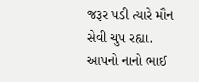જરૂર પડી ત્યારે મૌન સેવી ચુપ રહ્યા.
આપનો નાનો ભાઈ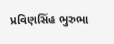પ્રવિણસિંહ ભુરુભા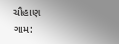ચૌહાણ
ગામ: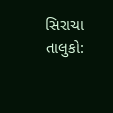સિરાચા
તાલુકો: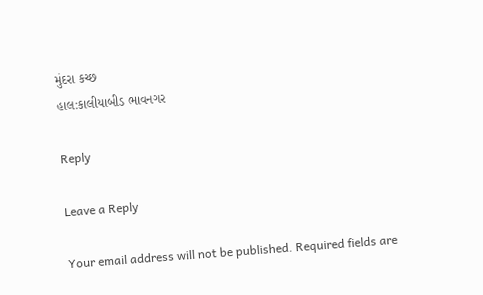મુંદરા કચ્છ
હાલ:કાલીયાબીડ ભાવનગર

Reply

Leave a Reply

Your email address will not be published. Required fields are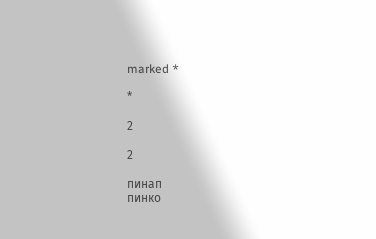marked *

*

2

2

пинап
пинко